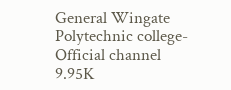General Wingate Polytechnic college-Official channel
9.95K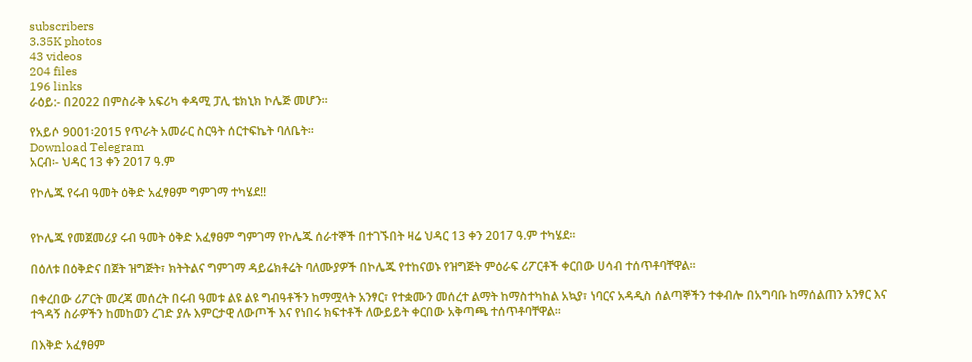subscribers
3.35K photos
43 videos
204 files
196 links
ራዕይ:- በ2022 በምስራቅ አፍሪካ ቀዳሚ ፓሊ ቴክኒክ ኮሌጅ መሆን።

የአይሶ 9001፡2015 የጥራት አመራር ስርዓት ሰርተፍኬት ባለቤት።
Download Telegram
አርብ፡- ህዳር 13 ቀን 2017 ዓ.ም

የኮሌጁ የሩብ ዓመት ዕቅድ አፈፃፀም ግምገማ ተካሄደ!!


የኮሌጁ የመጀመሪያ ሩብ ዓመት ዕቅድ አፈፃፀም ግምገማ የኮሌጁ ሰራተኞች በተገኙበት ዛሬ ህዳር 13 ቀን 2017 ዓ.ም ተካሄደ፡፡

በዕለቱ በዕቅድና በጀት ዝግጅት፣ ክትትልና ግምገማ ዳይሬክቶሬት ባለሙያዎች በኮሌጁ የተከናወኑ የዝግጅት ምዕራፍ ሪፖርቶች ቀርበው ሀሳብ ተሰጥቶባቸዋል፡፡

በቀረበው ሪፖርት መረጃ መሰረት በሩብ ዓመቱ ልዩ ልዩ ግብዓቶችን ከማሟላት አንፃር፣ የተቋሙን መሰረተ ልማት ከማስተካከል አኳያ፣ ነባርና አዳዲስ ሰልጣኞችን ተቀብሎ በአግባቡ ከማሰልጠን አንፃር እና ተጓዳኝ ስራዎችን ከመከወን ረገድ ያሉ እምርታዊ ለውጦች እና የነበሩ ክፍተቶች ለውይይት ቀርበው አቅጣጫ ተሰጥቶባቸዋል፡፡

በእቅድ አፈፃፀም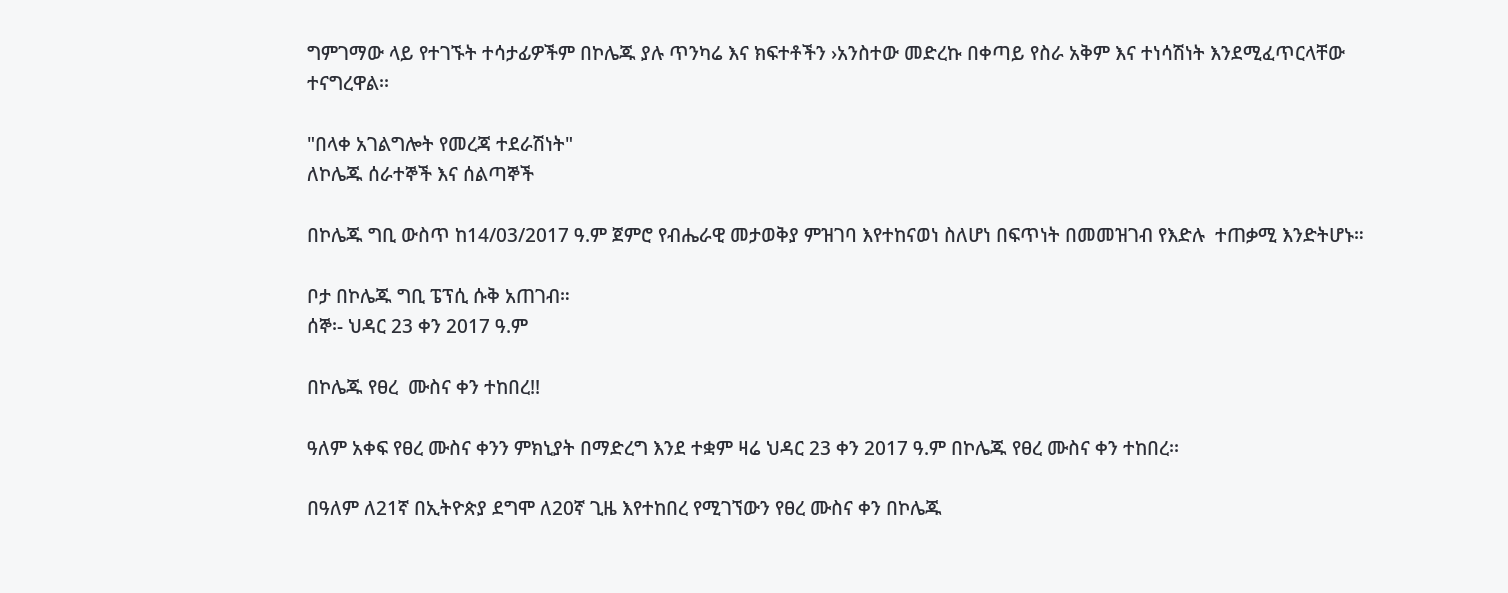ግምገማው ላይ የተገኙት ተሳታፊዎችም በኮሌጁ ያሉ ጥንካሬ እና ክፍተቶችን ›አንስተው መድረኩ በቀጣይ የስራ አቅም እና ተነሳሽነት እንደሚፈጥርላቸው ተናግረዋል፡፡

"በላቀ አገልግሎት የመረጃ ተደራሽነት"
ለኮሌጁ ሰራተኞች እና ሰልጣኞች

በኮሌጁ ግቢ ውስጥ ከ14/03/2017 ዓ.ም ጀምሮ የብሔራዊ መታወቅያ ምዝገባ እየተከናወነ ስለሆነ በፍጥነት በመመዝገብ የእድሉ  ተጠቃሚ እንድትሆኑ።

ቦታ በኮሌጁ ግቢ ፔፕሲ ሱቅ አጠገብ።
ሰኞ፡- ህዳር 23 ቀን 2017 ዓ.ም

በኮሌጁ የፀረ  ሙስና ቀን ተከበረ!!

ዓለም አቀፍ የፀረ ሙስና ቀንን ምክኒያት በማድረግ እንደ ተቋም ዛሬ ህዳር 23 ቀን 2017 ዓ.ም በኮሌጁ የፀረ ሙስና ቀን ተከበረ፡፡

በዓለም ለ21ኛ በኢትዮጵያ ደግሞ ለ20ኛ ጊዜ እየተከበረ የሚገኘውን የፀረ ሙስና ቀን በኮሌጁ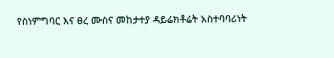የስነምግባር እና ፀረ ሙስና መከታተያ ዳይሬክቶሬት አስተባባሪነት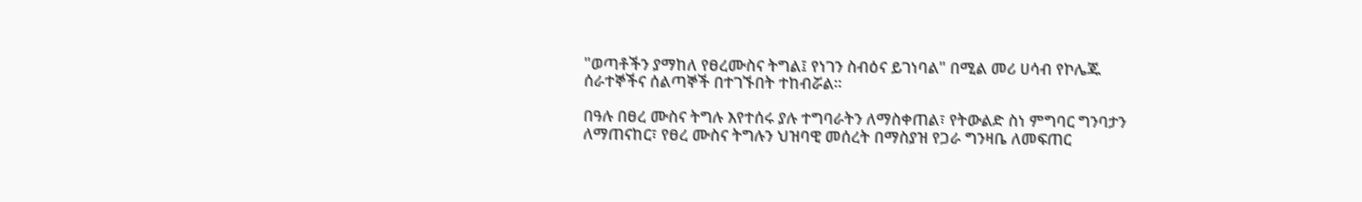"ወጣቶችን ያማከለ የፀረሙስና ትግል፤ የነገን ስብዕና ይገነባል" በሚል መሪ ሀሳብ የኮሌጁ ሰራተኞችና ሰልጣኞች በተገኙበት ተከብሯል።

በዓሉ በፀረ ሙስና ትግሉ እየተሰሩ ያሉ ተግባራትን ለማስቀጠል፣ የትውልድ ስነ ምግባር ግንባታን ለማጠናከር፣ የፀረ ሙስና ትግሉን ህዝባዊ መሰረት በማስያዝ የጋራ ግንዛቤ ለመፍጠር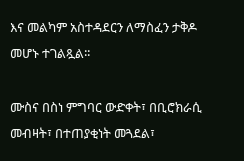እና መልካም አስተዳደርን ለማስፈን ታቅዶ መሆኑ ተገልጿል፡፡

ሙስና በስነ ምግባር ውድቀት፣ በቢሮክራሲ መብዛት፣ በተጠያቂነት መጓደል፣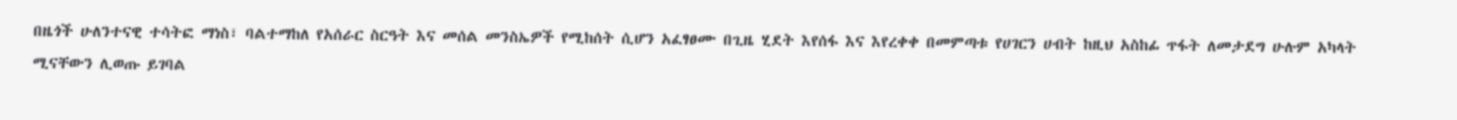በዜጎች ሁለንተናዊ ተሳትፎ ማነስ፣ ባልተማከለ የአሰራር ስርዓት እና መሰል መንስኤዎች የሚከሰት ሲሆን አፈፃፀሙ በጊዜ ሂደት እየሰፋ እና እየረቀቀ በመምጣቱ የሀገርን ሀብት ከዚህ አስከፊ ጥፋት ለመታደግ ሁሉም አካላት ሚናቸውን ሊወጡ ይገባል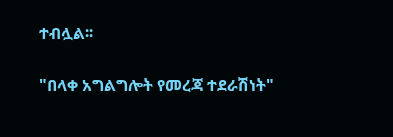ተብሏል፡፡

"በላቀ አግልግሎት የመረጃ ተደራሽነት"